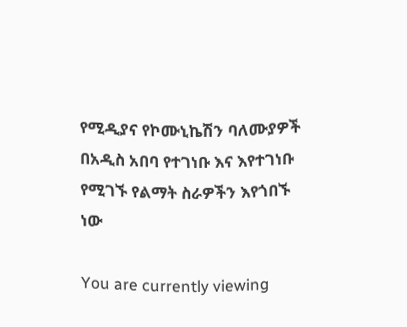የሚዲያና የኮሙኒኬሽን ባለሙያዎች በአዲስ አበባ የተገነቡ እና እየተገነቡ የሚገኙ የልማት ስራዎችን እየጎበኙ ነው

You are currently viewing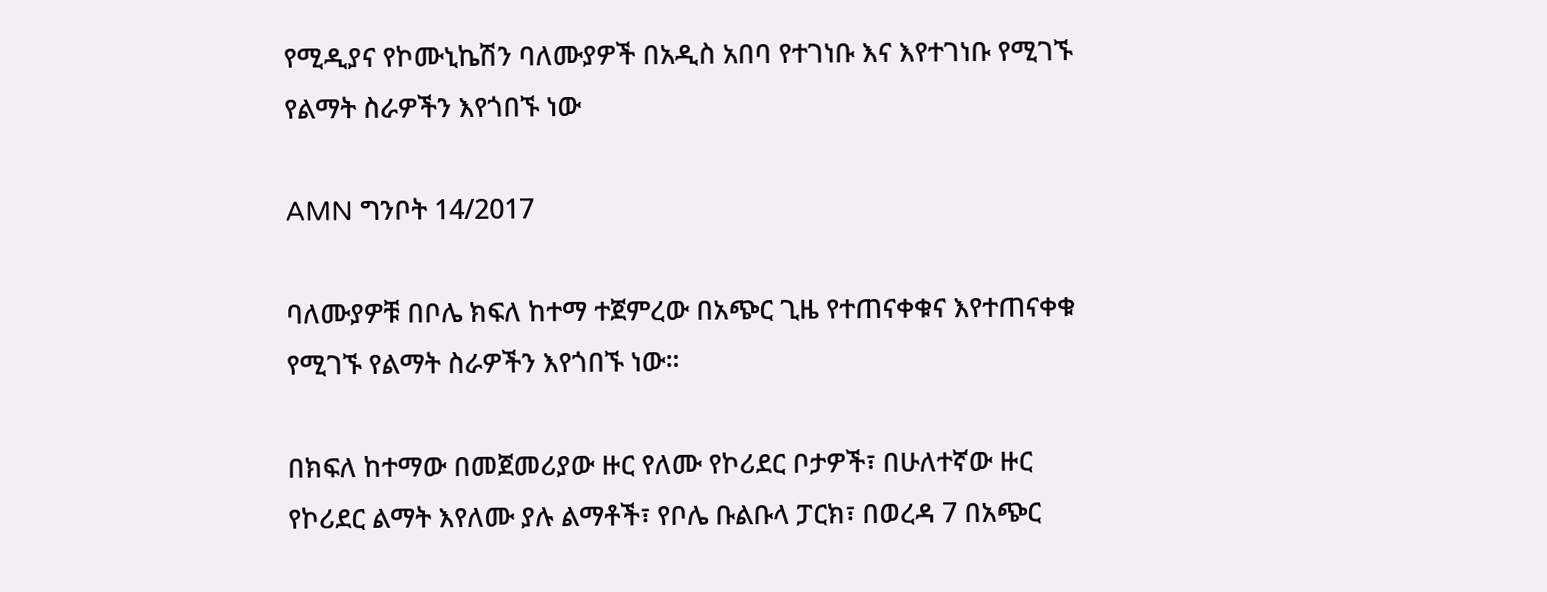የሚዲያና የኮሙኒኬሽን ባለሙያዎች በአዲስ አበባ የተገነቡ እና እየተገነቡ የሚገኙ የልማት ስራዎችን እየጎበኙ ነው

AMN ግንቦት 14/2017

ባለሙያዎቹ በቦሌ ክፍለ ከተማ ተጀምረው በአጭር ጊዜ የተጠናቀቁና እየተጠናቀቁ የሚገኙ የልማት ስራዎችን እየጎበኙ ነው።

በክፍለ ከተማው በመጀመሪያው ዙር የለሙ የኮሪደር ቦታዎች፣ በሁለተኛው ዙር የኮሪደር ልማት እየለሙ ያሉ ልማቶች፣ የቦሌ ቡልቡላ ፓርክ፣ በወረዳ 7 በአጭር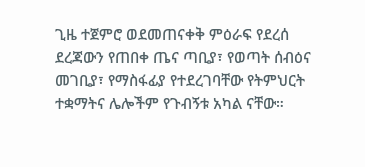ጊዜ ተጀምሮ ወደመጠናቀቅ ምዕራፍ የደረሰ ደረጃውን የጠበቀ ጤና ጣቢያ፣ የወጣት ሰብዕና መገቢያ፣ የማስፋፊያ የተደረገባቸው የትምህርት ተቋማትና ሌሎችም የጉብኝቱ አካል ናቸው።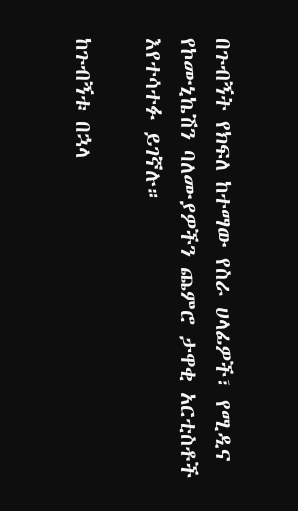በጉብኝት የክፍለ ከተማው የስራ ሀላፊዎች፣ የሚዲና የኮሙኒኬሽን ባለሙያዎችን ጨምሮ ታዋቂ አርቲስቶች እየተሳተፉ ይገኛሉ።

ከጉብኝቱ በኋላ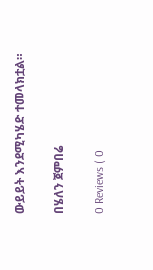ውይይት እንደሚካሄድ ተመላክቷል።

በሄለን ጀምበሬ

0 Reviews ( 0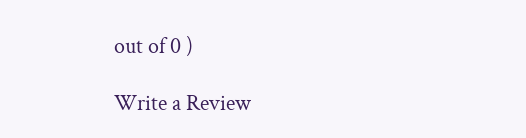out of 0 )

Write a Review